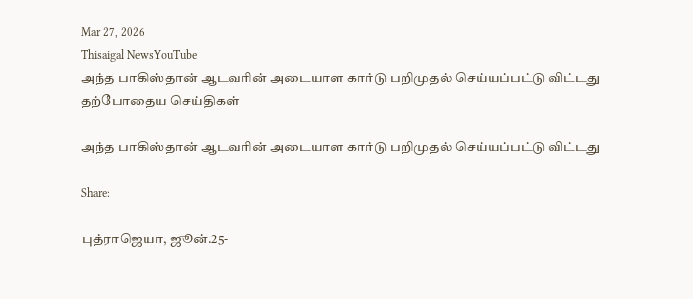Mar 27, 2026
Thisaigal NewsYouTube
அந்த பாகிஸ்தான் ஆடவரின் அடையாள கார்டு பறிமுதல் செய்யப்பட்டு விட்டது
தற்போதைய செய்திகள்

அந்த பாகிஸ்தான் ஆடவரின் அடையாள கார்டு பறிமுதல் செய்யப்பட்டு விட்டது

Share:

புத்ராஜெயா, ஜூன்.25-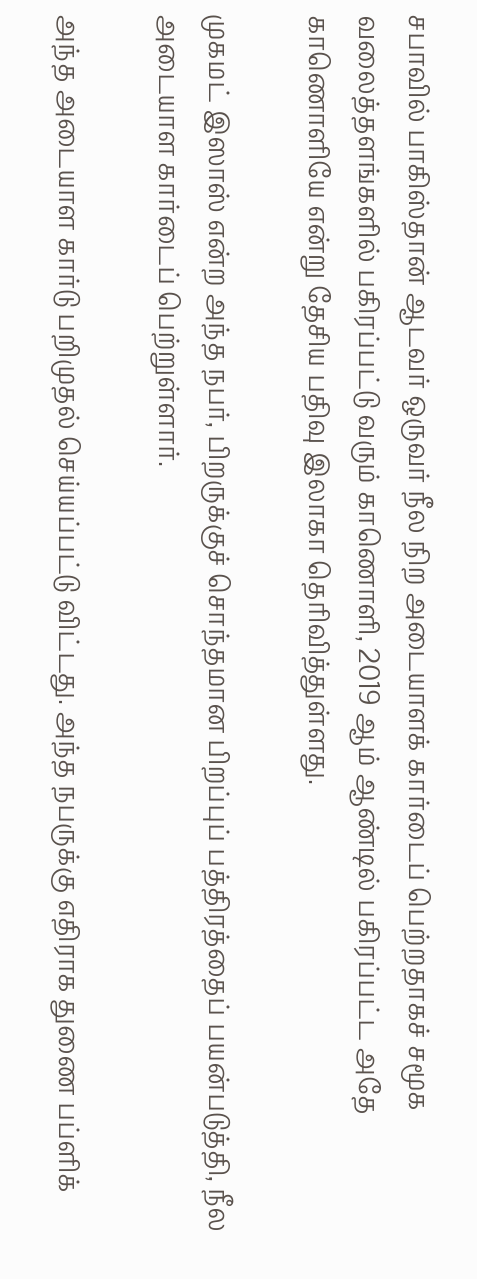சபாவில் பாகிஸ்தான் ஆடவர் ஒருவர் நீல நிற அடையாளக் கார்டைப் பெற்றதாகச் சமூக வலைத்தளங்களில் பகிரப்பட்டு வரும் காணொளி, 2019 ஆம் ஆண்டில் பகிரப்பட்ட அதே காணொளியே என்று தேசிய பதிவு இலாகா தெரிவித்துள்ளது.

முகமட் இஸாஸ் என்ற அந்த நபர், பிறருக்குச் சொந்தமான பிறப்புப் பத்திரத்தைப் பயன்படுத்தி, நீல அடையாள கார்டைப் பெற்றுள்ளார்.

அந்த அடையாள கார்டு பறிமுதல் செய்யப்பட்டு விட்டது. அந்த நபருக்கு எதிராக துணை பப்ளிக்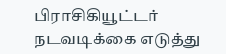பிராசிகியூட்டர் நடவடிக்கை எடுத்து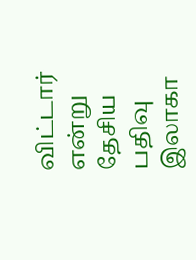விட்டார் என்று தேசிய பதிவு இலாகா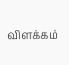விளக்கம்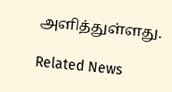அளித்துள்ளது.

Related News